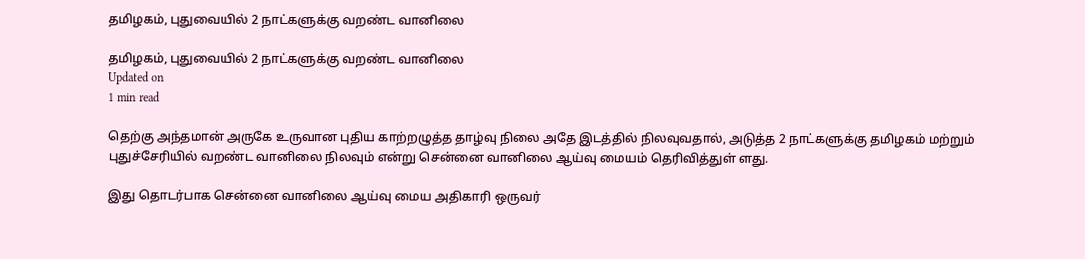தமிழகம், புதுவையில் 2 நாட்களுக்கு வறண்ட வானிலை

தமிழகம், புதுவையில் 2 நாட்களுக்கு வறண்ட வானிலை
Updated on
1 min read

தெற்கு அந்தமான் அருகே உருவான புதிய காற்றழுத்த தாழ்வு நிலை அதே இடத்தில் நிலவுவதால், அடுத்த 2 நாட்களுக்கு தமிழகம் மற்றும் புதுச்சேரியில் வறண்ட வானிலை நிலவும் என்று சென்னை வானிலை ஆய்வு மையம் தெரிவித்துள் ளது.

இது தொடர்பாக சென்னை வானிலை ஆய்வு மைய அதிகாரி ஒருவர்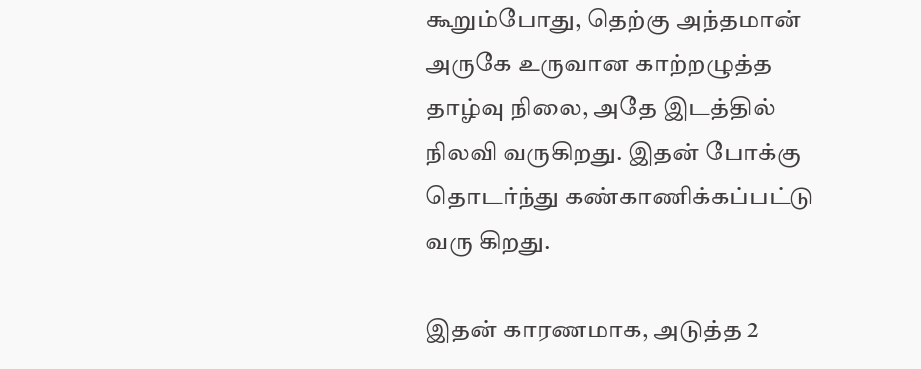கூறும்போது, தெற்கு அந்தமான் அருகே உருவான காற்றழுத்த தாழ்வு நிலை, அதே இடத்தில் நிலவி வருகிறது. இதன் போக்கு தொடர்ந்து கண்காணிக்கப்பட்டு வரு கிறது.

இதன் காரணமாக, அடுத்த 2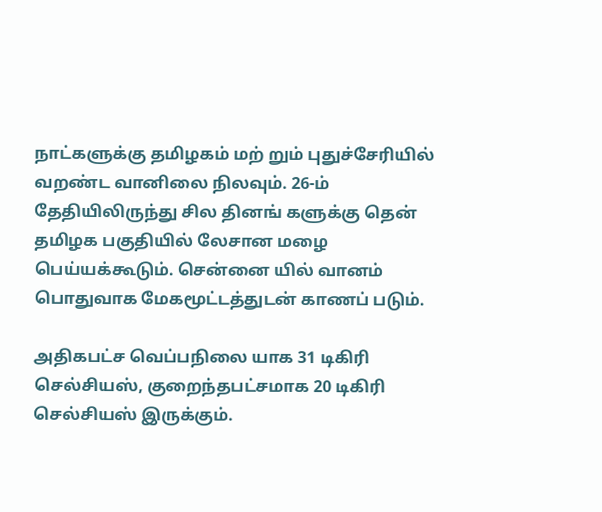நாட்களுக்கு தமிழகம் மற் றும் புதுச்சேரியில் வறண்ட வானிலை நிலவும். 26-ம் தேதியிலிருந்து சில தினங் களுக்கு தென் தமிழக பகுதியில் லேசான மழை பெய்யக்கூடும். சென்னை யில் வானம் பொதுவாக மேகமூட்டத்துடன் காணப் படும்.

அதிகபட்ச வெப்பநிலை யாக 31 டிகிரி செல்சியஸ், குறைந்தபட்சமாக 20 டிகிரி செல்சியஸ் இருக்கும்.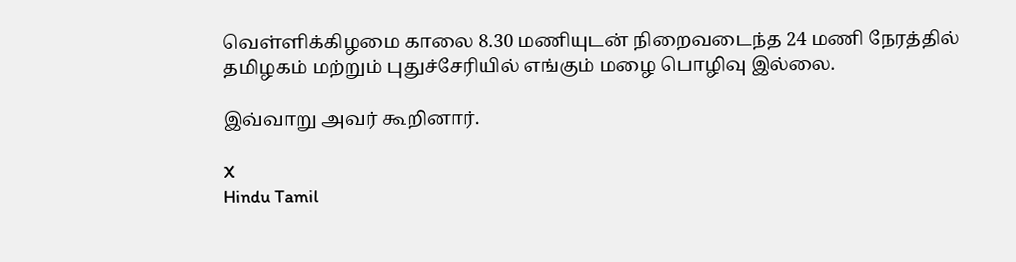வெள்ளிக்கிழமை காலை 8.30 மணியுடன் நிறைவடைந்த 24 மணி நேரத்தில் தமிழகம் மற்றும் புதுச்சேரியில் எங்கும் மழை பொழிவு இல்லை.

இவ்வாறு அவர் கூறினார்.

X
Hindu Tamil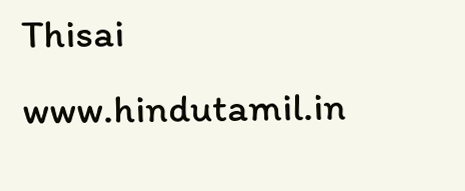Thisai
www.hindutamil.in